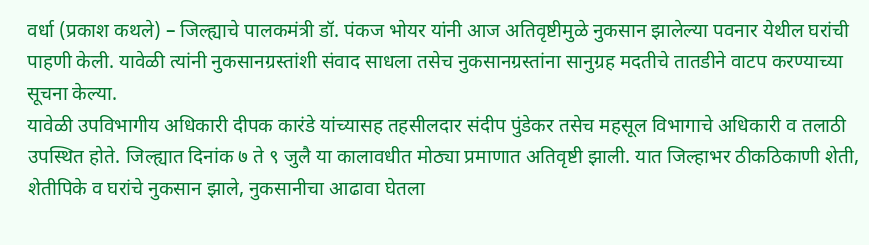वर्धा (प्रकाश कथले) – जिल्ह्याचे पालकमंत्री डॉ. पंकज भोयर यांनी आज अतिवृष्टीमुळे नुकसान झालेल्या पवनार येथील घरांची पाहणी केली. यावेळी त्यांनी नुकसानग्रस्तांशी संवाद साधला तसेच नुकसानग्रस्तांना सानुग्रह मदतीचे तातडीने वाटप करण्याच्या सूचना केल्या.
यावेळी उपविभागीय अधिकारी दीपक कारंडे यांच्यासह तहसीलदार संदीप पुंडेकर तसेच महसूल विभागाचे अधिकारी व तलाठी उपस्थित होते. जिल्ह्यात दिनांक ७ ते ९ जुलै या कालावधीत मोठ्या प्रमाणात अतिवृष्टी झाली. यात जिल्हाभर ठीकठिकाणी शेती, शेतीपिके व घरांचे नुकसान झाले, नुकसानीचा आढावा घेतला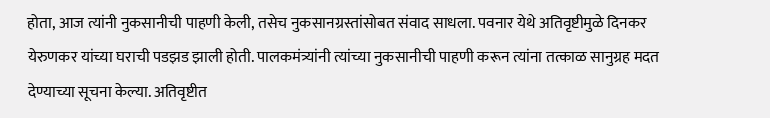होता, आज त्यांनी नुकसानीची पाहणी केली, तसेच नुकसानग्रस्तांसोबत संवाद साधला. पवनार येथे अतिवृष्टीमुळे दिनकर येरुणकर यांच्या घराची पडझड झाली होती. पालकमंत्र्यांनी त्यांच्या नुकसानीची पाहणी करून त्यांना तत्काळ सानुग्रह मदत देण्याच्या सूचना केल्या. अतिवृष्टीत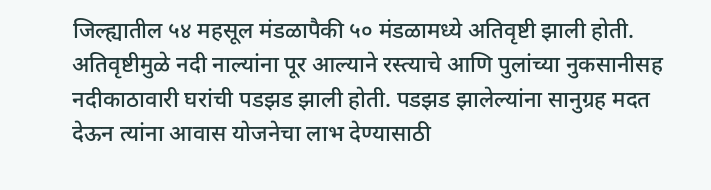जिल्ह्यातील ५४ महसूल मंडळापैकी ५० मंडळामध्ये अतिवृष्टी झाली होती. अतिवृष्टीमुळे नदी नाल्यांना पूर आल्याने रस्त्याचे आणि पुलांच्या नुकसानीसह नदीकाठावारी घरांची पडझड झाली होती. पडझड झालेल्यांना सानुग्रह मदत देऊन त्यांना आवास योजनेचा लाभ देण्यासाठी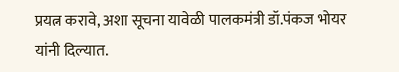प्रयत्न करावे, अशा सूचना यावेळी पालकमंत्री डॉ.पंकज भोयर यांनी दिल्यात.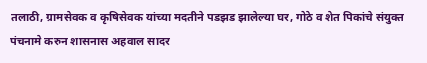तलाठी, ग्रामसेवक व कृषिसेवक यांच्या मदतीने पडझड झालेल्या घर, गोठे व शेत पिकांचे संयुक्त पंचनामे करुन शासनास अहवाल सादर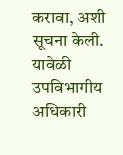करावा, अशी सूचना केली. यावेळी उपविभागीय अधिकारी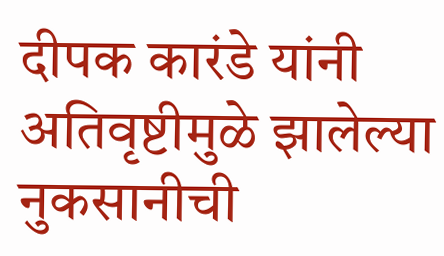दीपक कारंडे यांनी अतिवृष्टीमुळे झालेल्या नुकसानीची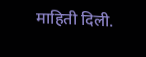माहिती दिली.